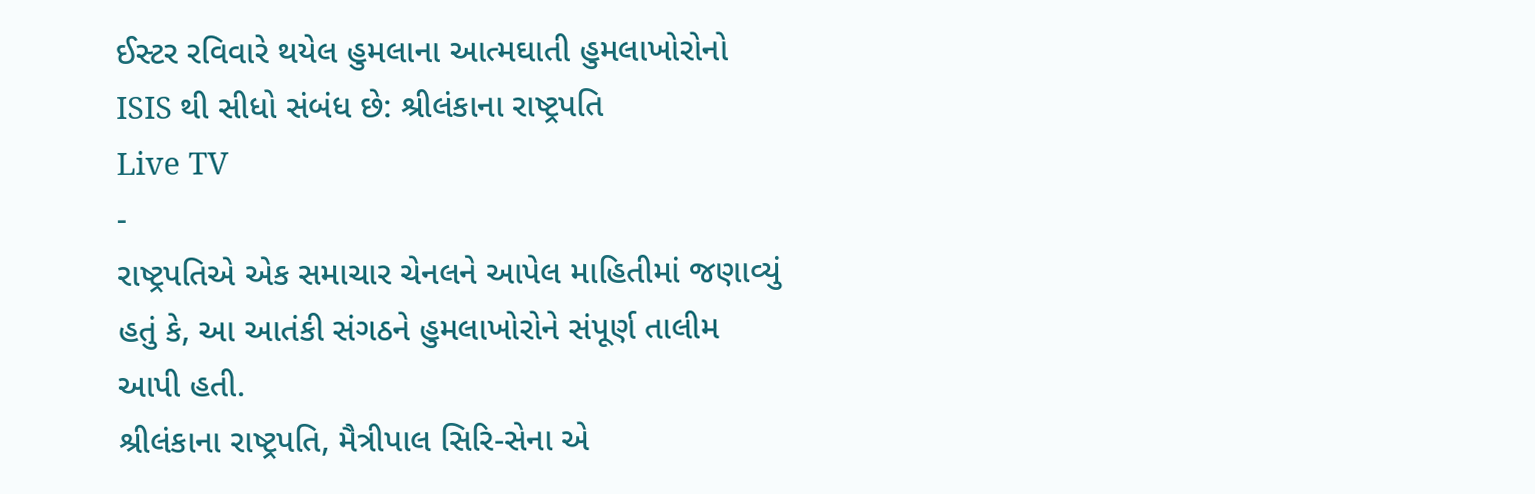ઈસ્ટર રવિવારે થયેલ હુમલાના આત્મઘાતી હુમલાખોરોનો ISIS થી સીધો સંબંધ છે: શ્રીલંકાના રાષ્ટ્રપતિ
Live TV
-
રાષ્ટ્રપતિએ એક સમાચાર ચેનલને આપેલ માહિતીમાં જણાવ્યું હતું કે, આ આતંકી સંગઠને હુમલાખોરોને સંપૂર્ણ તાલીમ આપી હતી.
શ્રીલંકાના રાષ્ટ્રપતિ, મૈત્રીપાલ સિરિ-સેના એ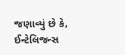જણાવ્યું છે કે, ઈન્ટેલિજન્સ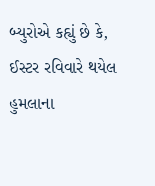બ્યુરોએ કહ્યું છે કે, ઈસ્ટર રવિવારે થયેલ હુમલાના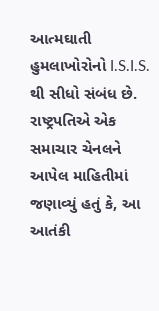આત્મઘાતી હુમલાખોરોનો I.S.I.S. થી સીધો સંબંધ છે. રાષ્ટ્રપતિએ એક સમાચાર ચેનલને આપેલ માહિતીમાં જણાવ્યું હતું કે, આ આતંકી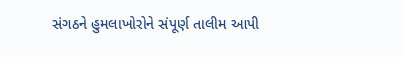સંગઠને હુમલાખોરોને સંપૂર્ણ તાલીમ આપી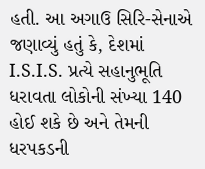હતી. આ અગાઉ સિરિ-સેનાએ જણાવ્યું હતું કે, દેશમાં I.S.I.S. પ્રત્યે સહાનુભૂતિ ધરાવતા લોકોની સંખ્યા 140 હોઈ શકે છે અને તેમની ધરપકડની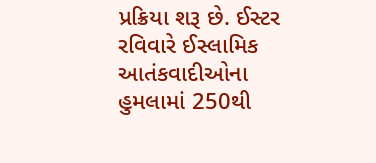પ્રક્રિયા શરૂ છે. ઈસ્ટર રવિવારે ઈસ્લામિક આતંકવાદીઓના હુમલામાં 250થી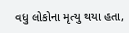વધુ લોકોના મૃત્યુ થયા હતા,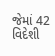જેમાં 42 વિદેશી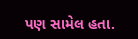પણ સામેલ હતા.